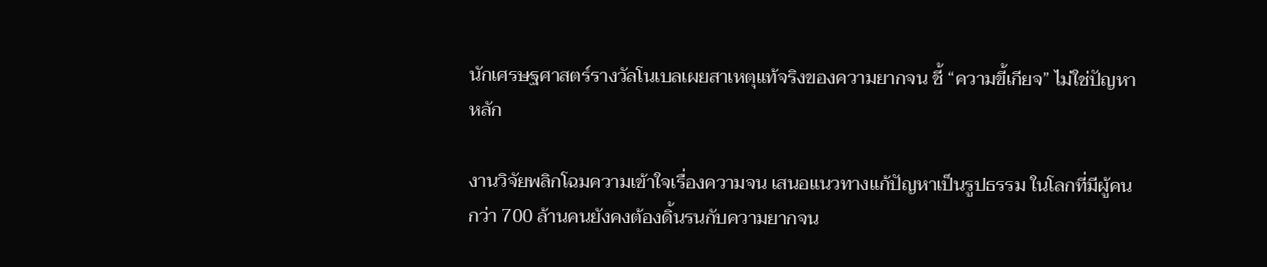นักเศรษฐศาสตร์รางวัลโนเบลเผยสาเหตุแท้จริงของความยากจน ชี้ “ความขี้เกียจ” ไม่ใช่ปัญหาหลัก

งานวิจัยพลิกโฉมความเข้าใจเรื่องความจน เสนอแนวทางแก้ปัญหาเป็นรูปธรรม ในโลกที่มีผู้คนกว่า 700 ล้านคนยังคงต้องดิ้นรนกับความยากจน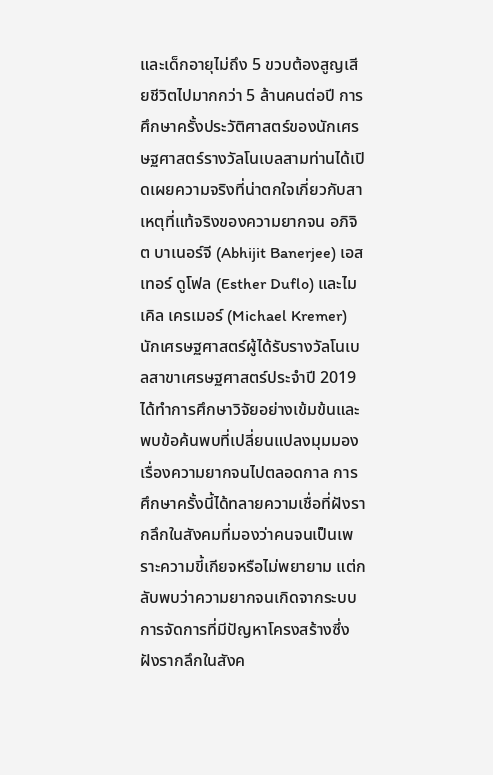และเด็กอายุไม่ถึง 5 ขวบต้องสูญเสียชีวิตไปมากกว่า 5 ล้านคนต่อปี การศึกษาครั้งประวัติศาสตร์ของนักเศรษฐศาสตร์รางวัลโนเบลสามท่านได้เปิดเผยความจริงที่น่าตกใจเกี่ยวกับสาเหตุที่แท้จริงของความยากจน อภิจิต บาเนอร์จี (Abhijit Banerjee) เอสเทอร์ ดูโฟล (Esther Duflo) และไมเคิล เครเมอร์ (Michael Kremer) นักเศรษฐศาสตร์ผู้ได้รับรางวัลโนเบลสาขาเศรษฐศาสตร์ประจำปี 2019 ได้ทำการศึกษาวิจัยอย่างเข้มข้นและพบข้อค้นพบที่เปลี่ยนแปลงมุมมองเรื่องความยากจนไปตลอดกาล การศึกษาครั้งนี้ได้ทลายความเชื่อที่ฝังรากลึกในสังคมที่มองว่าคนจนเป็นเพราะความขี้เกียจหรือไม่พยายาม แต่กลับพบว่าความยากจนเกิดจากระบบการจัดการที่มีปัญหาโครงสร้างซึ่งฝังรากลึกในสังค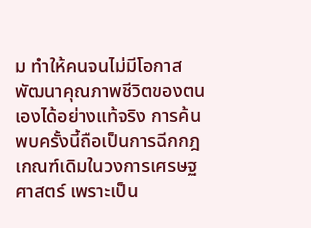ม ทำให้คนจนไม่มีโอกาสพัฒนาคุณภาพชีวิตของตนเองได้อย่างแท้จริง การค้นพบครั้งนี้ถือเป็นการฉีกกฎเกณฑ์เดิมในวงการเศรษฐศาสตร์ เพราะเป็น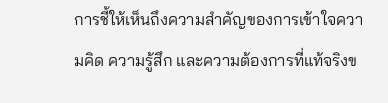การชี้ให้เห็นถึงความสำคัญของการเข้าใจความคิด ความรู้สึก และความต้องการที่แท้จริงข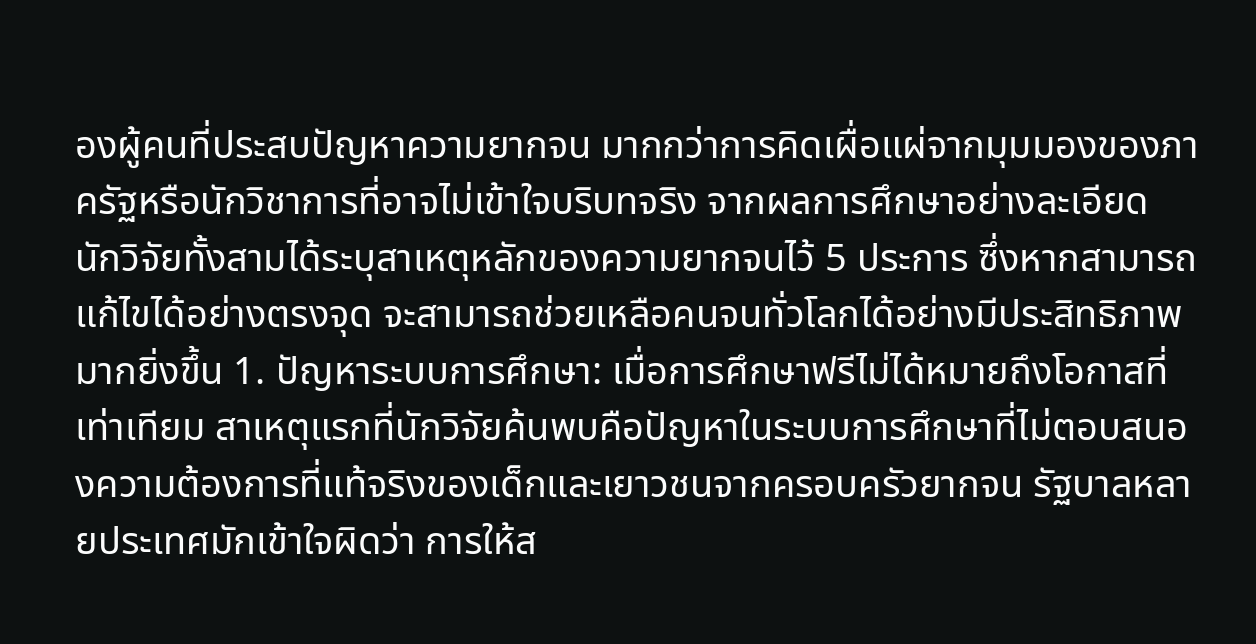องผู้คนที่ประสบปัญหาความยากจน มากกว่าการคิดเผื่อแผ่จากมุมมองของภาครัฐหรือนักวิชาการที่อาจไม่เข้าใจบริบทจริง จากผลการศึกษาอย่างละเอียด นักวิจัยทั้งสามได้ระบุสาเหตุหลักของความยากจนไว้ 5 ประการ ซึ่งหากสามารถแก้ไขได้อย่างตรงจุด จะสามารถช่วยเหลือคนจนทั่วโลกได้อย่างมีประสิทธิภาพมากยิ่งขึ้น 1. ปัญหาระบบการศึกษา: เมื่อการศึกษาฟรีไม่ได้หมายถึงโอกาสที่เท่าเทียม สาเหตุแรกที่นักวิจัยค้นพบคือปัญหาในระบบการศึกษาที่ไม่ตอบสนองความต้องการที่แท้จริงของเด็กและเยาวชนจากครอบครัวยากจน รัฐบาลหลายประเทศมักเข้าใจผิดว่า การให้ส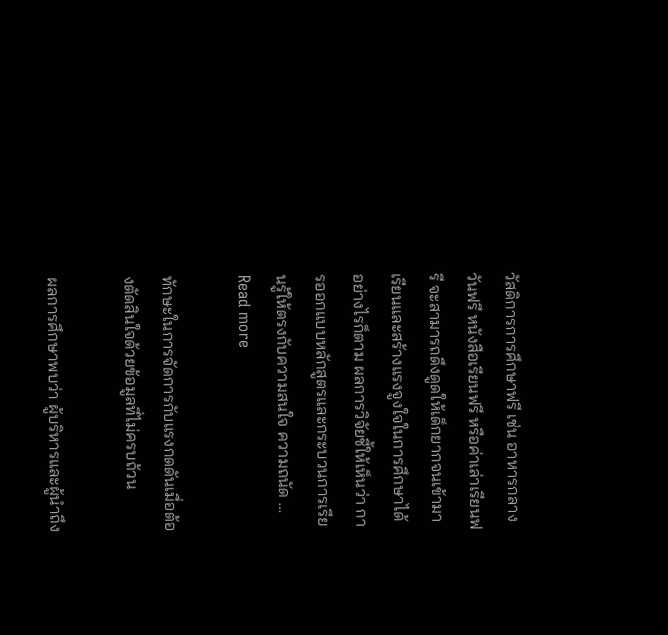วัสดิการการศึกษาฟรี เช่น อาหารกลางวันฟรี หนังสือเรียนฟรี หรือค่าเล่าเรียนฟรี จะสามารถดึงดูดให้เด็กยากจนเข้ามาเรียนและสร้างแรงจูงใจในการศึกษาได้ อย่างไรก็ตาม ผลการวิจัยชี้ให้เห็นว่า การออกแบบหลักสูตรและกระบวนการเรียนรู้ให้ตรงกับความสนใจ ความถนัด … Read more

ทักษะในการจัดการกับแรงกดดันเมื่อต้องตัดสินใจด้วยข้อมูลที่ไม่ครบถ้วน

ผลการศึกษาพบว่า ผู้บริหารและผู้นำถึง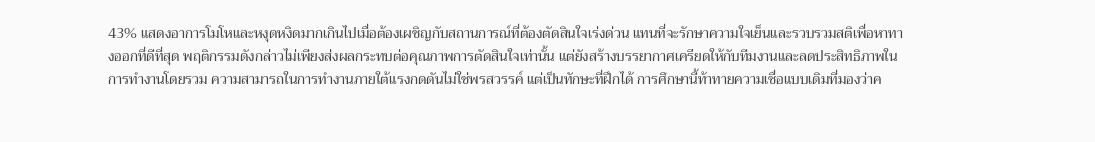43% แสดงอาการโมโหและหงุดหงิดมากเกินไปเมื่อต้องเผชิญกับสถานการณ์ที่ต้องตัดสินใจเร่งด่วน แทนที่จะรักษาความใจเย็นและรวบรวมสติเพื่อหาทางออกที่ดีที่สุด พฤติกรรมดังกล่าวไม่เพียงส่งผลกระทบต่อคุณภาพการตัดสินใจเท่านั้น แต่ยังสร้างบรรยากาศเครียดให้กับทีมงานและลดประสิทธิภาพในการทำงานโดยรวม ความสามารถในการทำงานภายใต้แรงกดดันไม่ใช่พรสวรรค์ แต่เป็นทักษะที่ฝึกได้ การศึกษานี้ท้าทายความเชื่อแบบเดิมที่มองว่าค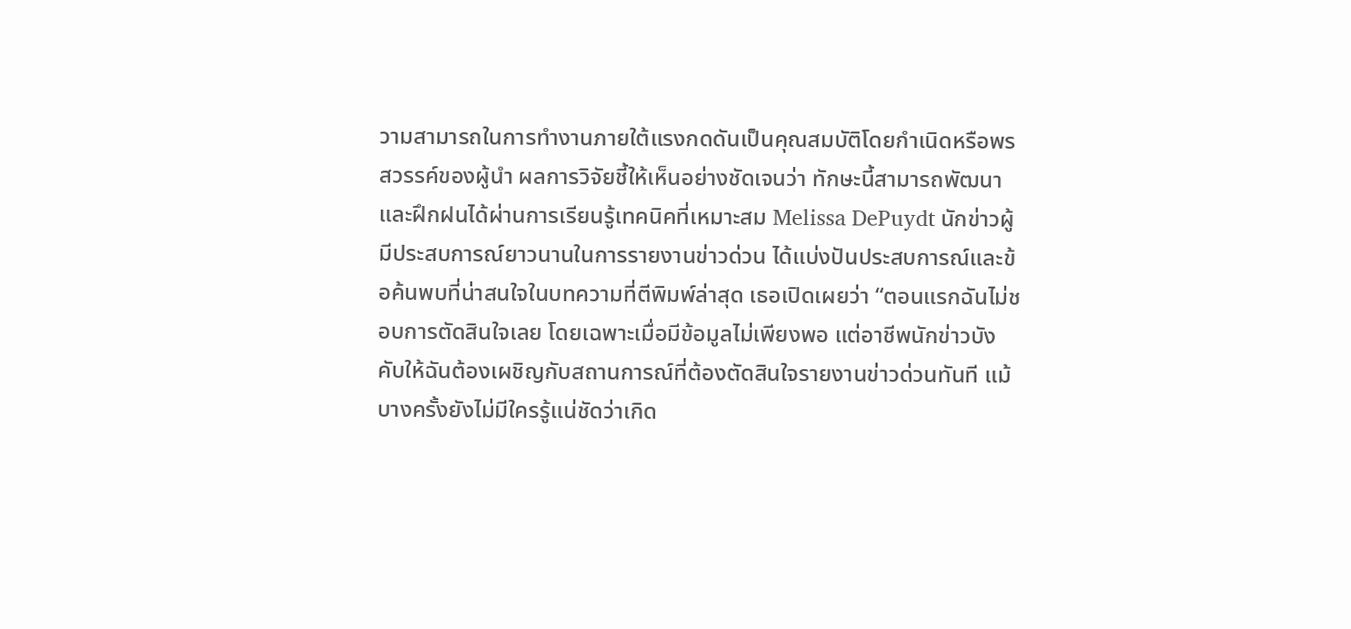วามสามารถในการทำงานภายใต้แรงกดดันเป็นคุณสมบัติโดยกำเนิดหรือพรสวรรค์ของผู้นำ ผลการวิจัยชี้ให้เห็นอย่างชัดเจนว่า ทักษะนี้สามารถพัฒนาและฝึกฝนได้ผ่านการเรียนรู้เทคนิคที่เหมาะสม Melissa DePuydt นักข่าวผู้มีประสบการณ์ยาวนานในการรายงานข่าวด่วน ได้แบ่งปันประสบการณ์และข้อค้นพบที่น่าสนใจในบทความที่ตีพิมพ์ล่าสุด เธอเปิดเผยว่า “ตอนแรกฉันไม่ชอบการตัดสินใจเลย โดยเฉพาะเมื่อมีข้อมูลไม่เพียงพอ แต่อาชีพนักข่าวบังคับให้ฉันต้องเผชิญกับสถานการณ์ที่ต้องตัดสินใจรายงานข่าวด่วนทันที แม้บางครั้งยังไม่มีใครรู้แน่ชัดว่าเกิด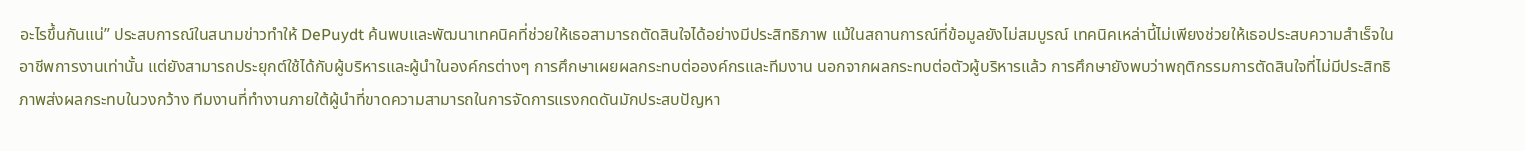อะไรขึ้นกันแน่” ประสบการณ์ในสนามข่าวทำให้ DePuydt ค้นพบและพัฒนาเทคนิคที่ช่วยให้เธอสามารถตัดสินใจได้อย่างมีประสิทธิภาพ แม้ในสถานการณ์ที่ข้อมูลยังไม่สมบูรณ์ เทคนิคเหล่านี้ไม่เพียงช่วยให้เธอประสบความสำเร็จในอาชีพการงานเท่านั้น แต่ยังสามารถประยุกต์ใช้ได้กับผู้บริหารและผู้นำในองค์กรต่างๆ การศึกษาเผยผลกระทบต่อองค์กรและทีมงาน นอกจากผลกระทบต่อตัวผู้บริหารแล้ว การศึกษายังพบว่าพฤติกรรมการตัดสินใจที่ไม่มีประสิทธิภาพส่งผลกระทบในวงกว้าง ทีมงานที่ทำงานภายใต้ผู้นำที่ขาดความสามารถในการจัดการแรงกดดันมักประสบปัญหา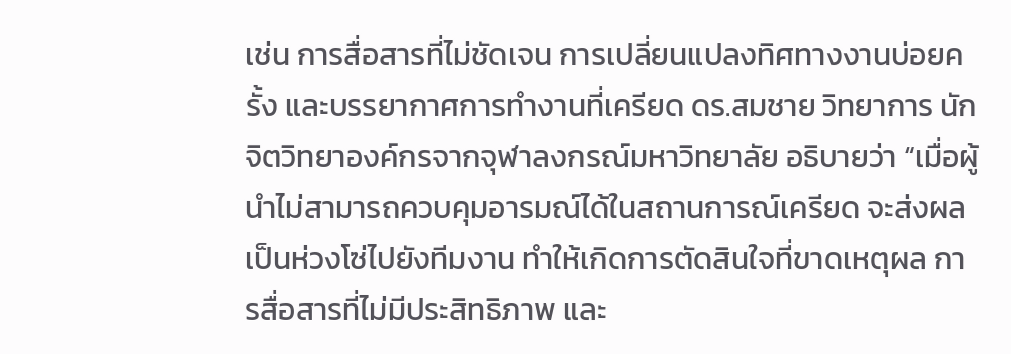เช่น การสื่อสารที่ไม่ชัดเจน การเปลี่ยนแปลงทิศทางงานบ่อยครั้ง และบรรยากาศการทำงานที่เครียด ดร.สมชาย วิทยาการ นักจิตวิทยาองค์กรจากจุฬาลงกรณ์มหาวิทยาลัย อธิบายว่า “เมื่อผู้นำไม่สามารถควบคุมอารมณ์ได้ในสถานการณ์เครียด จะส่งผลเป็นห่วงโซ่ไปยังทีมงาน ทำให้เกิดการตัดสินใจที่ขาดเหตุผล การสื่อสารที่ไม่มีประสิทธิภาพ และ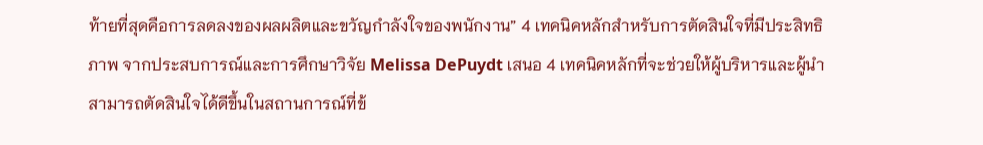ท้ายที่สุดคือการลดลงของผลผลิตและขวัญกำลังใจของพนักงาน” 4 เทคนิคหลักสำหรับการตัดสินใจที่มีประสิทธิภาพ จากประสบการณ์และการศึกษาวิจัย Melissa DePuydt เสนอ 4 เทคนิคหลักที่จะช่วยให้ผู้บริหารและผู้นำสามารถตัดสินใจได้ดีขึ้นในสถานการณ์ที่ข้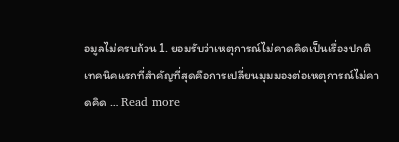อมูลไม่ครบถ้วน 1. ยอมรับว่าเหตุการณ์ไม่คาดคิดเป็นเรื่องปกติ เทคนิคแรกที่สำคัญที่สุดคือการเปลี่ยนมุมมองต่อเหตุการณ์ไม่คาดคิด … Read more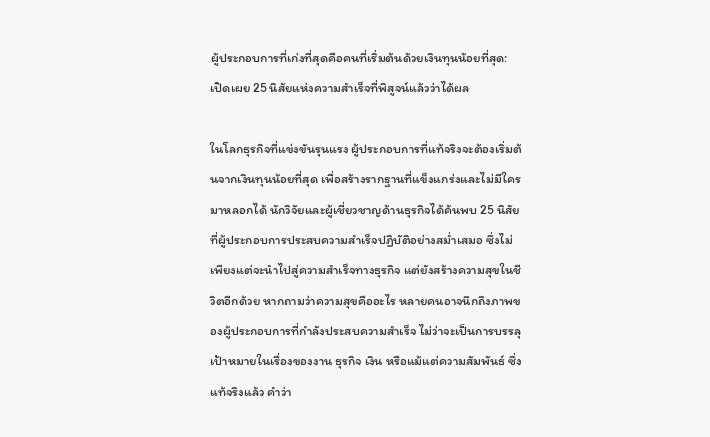ผู้ประกอบการที่เก่งที่สุดคือคนที่เริ่มต้นด้วยเงินทุนน้อยที่สุด: เปิดเผย 25 นิสัยแห่งความสำเร็จที่พิสูจน์แล้วว่าได้ผล

ในโลกธุรกิจที่แข่งขันรุนแรง ผู้ประกอบการที่แท้จริงจะต้องเริ่มต้นจากเงินทุนน้อยที่สุด เพื่อสร้างรากฐานที่แข็งแกร่งและไม่มีใครมาหลอกได้ นักวิจัยและผู้เชี่ยวชาญด้านธุรกิจได้ค้นพบ 25 นิสัยที่ผู้ประกอบการประสบความสำเร็จปฏิบัติอย่างสม่ำเสมอ ซึ่งไม่เพียงแต่จะนำไปสู่ความสำเร็จทางธุรกิจ แต่ยังสร้างความสุขในชีวิตอีกด้วย หากถามว่าความสุขคืออะไร หลายคนอาจนึกถึงภาพของผู้ประกอบการที่กำลังประสบความสำเร็จ ไม่ว่าจะเป็นการบรรลุเป้าหมายในเรื่องของงาน ธุรกิจ เงิน หรือแม้แต่ความสัมพันธ์ ซึ่งแท้จริงแล้ว คำว่า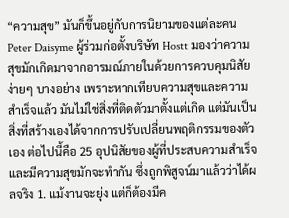“ความสุข” มันก็ขึ้นอยู่กับการนิยามของแต่ละคน Peter Daisyme ผู้ร่วมก่อตั้งบริษัท Hostt มองว่าความสุขมักเกิดมาจากอารมณ์ภายในด้วยการควบคุมนิสัยง่ายๆ บางอย่าง เพราะหากเทียบความสุขและความสำเร็จแล้ว มันไม่ใช่สิ่งที่ติดตัวมาตั้งแต่เกิด แต่มันเป็นสิ่งที่สร้างเองได้จากการปรับเปลี่ยนพฤติกรรมของตัวเอง ต่อไปนี้คือ 25 อุปนิสัยของผู้ที่ประสบความสำเร็จและมีความสุขมักจะทำกัน ซึ่งถูกพิสูจน์มาแล้วว่าได้ผลจริง 1. แม้งานจะยุ่ง แต่ก็ต้องมีค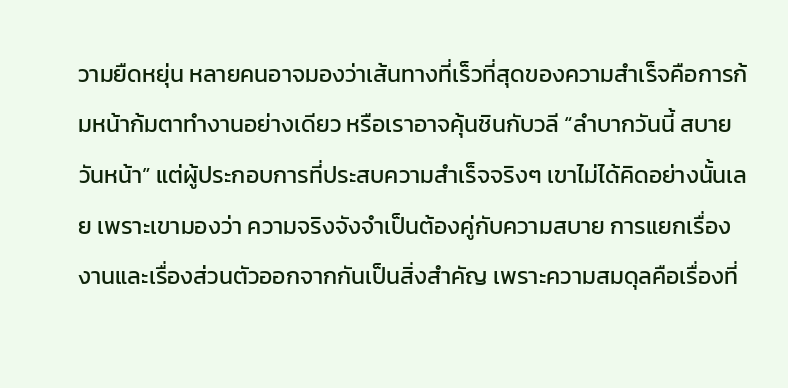วามยืดหยุ่น หลายคนอาจมองว่าเส้นทางที่เร็วที่สุดของความสำเร็จคือการก้มหน้าก้มตาทำงานอย่างเดียว หรือเราอาจคุ้นชินกับวลี “ลำบากวันนี้ สบายวันหน้า” แต่ผู้ประกอบการที่ประสบความสำเร็จจริงๆ เขาไม่ได้คิดอย่างนั้นเลย เพราะเขามองว่า ความจริงจังจำเป็นต้องคู่กับความสบาย การแยกเรื่องงานและเรื่องส่วนตัวออกจากกันเป็นสิ่งสำคัญ เพราะความสมดุลคือเรื่องที่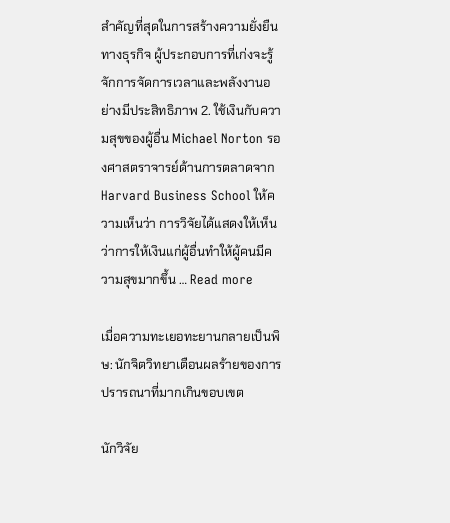สำคัญที่สุดในการสร้างความยั่งยืนทางธุรกิจ ผู้ประกอบการที่เก่งจะรู้จักการจัดการเวลาและพลังงานอย่างมีประสิทธิภาพ 2. ใช้เงินกับความสุขของผู้อื่น Michael Norton รองศาสตราจารย์ด้านการตลาดจาก Harvard Business School ให้ความเห็นว่า การวิจัยได้แสดงให้เห็นว่าการให้เงินแก่ผู้อื่นทำให้ผู้คนมีความสุขมากขึ้น … Read more

เมื่อความทะเยอทะยานกลายเป็นพิษ: นักจิตวิทยาเตือนผลร้ายของการปรารถนาที่มากเกินขอบเขต

นักวิจัย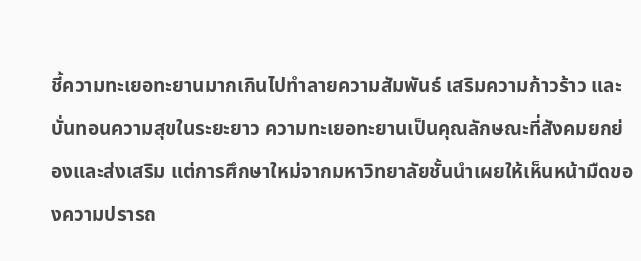ชี้ความทะเยอทะยานมากเกินไปทำลายความสัมพันธ์ เสริมความก้าวร้าว และบั่นทอนความสุขในระยะยาว ความทะเยอทะยานเป็นคุณลักษณะที่สังคมยกย่องและส่งเสริม แต่การศึกษาใหม่จากมหาวิทยาลัยชั้นนำเผยให้เห็นหน้ามืดของความปรารถ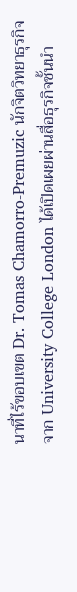นาที่ไร้ขอบเขต Dr. Tomas Chamorro-Premuzic นักจิตวิทยาธุรกิจจาก University College London ได้เปิดเผยผ่านสื่อธุรกิจชั้นนำ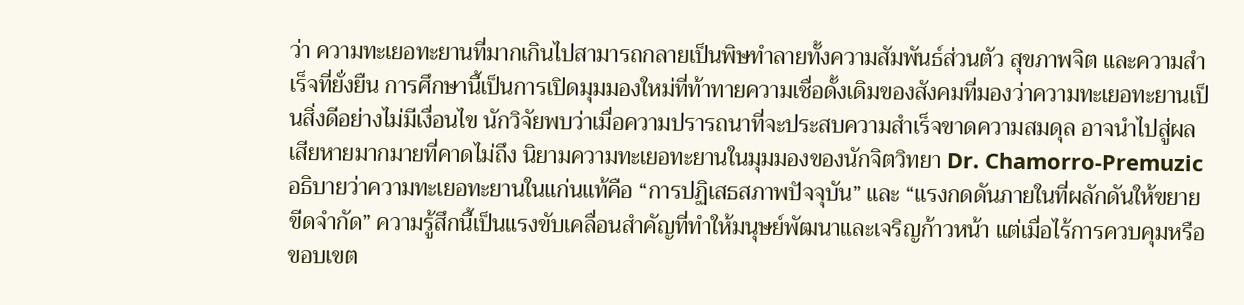ว่า ความทะเยอทะยานที่มากเกินไปสามารถกลายเป็นพิษทำลายทั้งความสัมพันธ์ส่วนตัว สุขภาพจิต และความสำเร็จที่ยั่งยืน การศึกษานี้เป็นการเปิดมุมมองใหม่ที่ท้าทายความเชื่อดั้งเดิมของสังคมที่มองว่าความทะเยอทะยานเป็นสิ่งดีอย่างไม่มีเงื่อนไข นักวิจัยพบว่าเมื่อความปรารถนาที่จะประสบความสำเร็จขาดความสมดุล อาจนำไปสู่ผลเสียหายมากมายที่คาดไม่ถึง นิยามความทะเยอทะยานในมุมมองของนักจิตวิทยา Dr. Chamorro-Premuzic อธิบายว่าความทะเยอทะยานในแก่นแท้คือ “การปฏิเสธสภาพปัจจุบัน” และ “แรงกดดันภายในที่ผลักดันให้ขยายขีดจำกัด” ความรู้สึกนี้เป็นแรงขับเคลื่อนสำคัญที่ทำให้มนุษย์พัฒนาและเจริญก้าวหน้า แต่เมื่อไร้การควบคุมหรือขอบเขต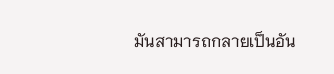มันสามารถกลายเป็นอัน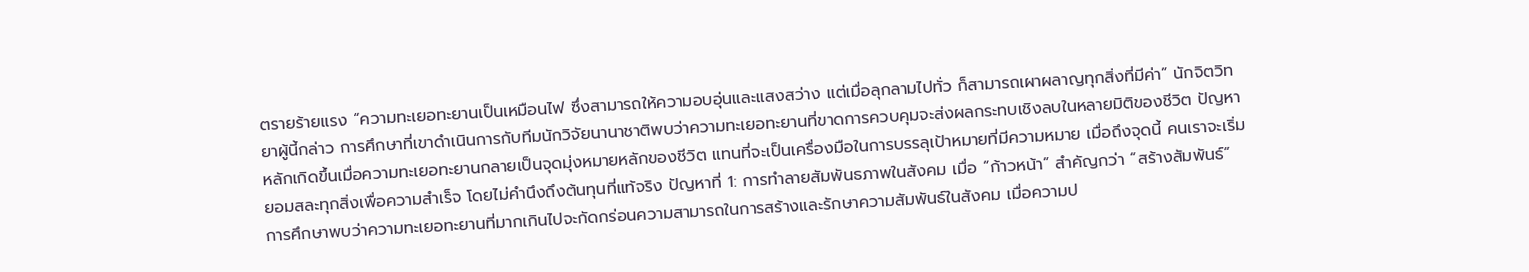ตรายร้ายแรง “ความทะเยอทะยานเป็นเหมือนไฟ ซึ่งสามารถให้ความอบอุ่นและแสงสว่าง แต่เมื่อลุกลามไปทั่ว ก็สามารถเผาผลาญทุกสิ่งที่มีค่า” นักจิตวิทยาผู้นี้กล่าว การศึกษาที่เขาดำเนินการกับทีมนักวิจัยนานาชาติพบว่าความทะเยอทะยานที่ขาดการควบคุมจะส่งผลกระทบเชิงลบในหลายมิติของชีวิต ปัญหาหลักเกิดขึ้นเมื่อความทะเยอทะยานกลายเป็นจุดมุ่งหมายหลักของชีวิต แทนที่จะเป็นเครื่องมือในการบรรลุเป้าหมายที่มีความหมาย เมื่อถึงจุดนี้ คนเราจะเริ่มยอมสละทุกสิ่งเพื่อความสำเร็จ โดยไม่คำนึงถึงต้นทุนที่แท้จริง ปัญหาที่ 1: การทำลายสัมพันธภาพในสังคม เมื่อ “ก้าวหน้า” สำคัญกว่า “สร้างสัมพันธ์” การศึกษาพบว่าความทะเยอทะยานที่มากเกินไปจะกัดกร่อนความสามารถในการสร้างและรักษาความสัมพันธ์ในสังคม เมื่อความป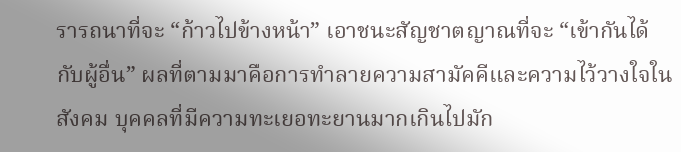รารถนาที่จะ “ก้าวไปข้างหน้า” เอาชนะสัญชาตญาณที่จะ “เข้ากันได้กับผู้อื่น” ผลที่ตามมาคือการทำลายความสามัคคีและความไว้วางใจในสังคม บุคคลที่มีความทะเยอทะยานมากเกินไปมัก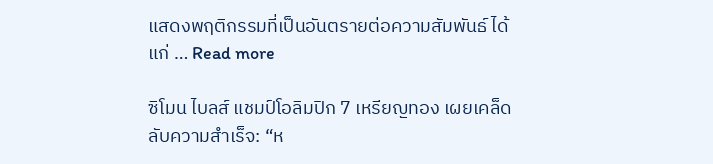แสดงพฤติกรรมที่เป็นอันตรายต่อความสัมพันธ์ ได้แก่ … Read more

ซิโมน ไบลส์ แชมป์โอลิมปิก 7 เหรียญทอง เผยเคล็ดลับความสำเร็จ: “ห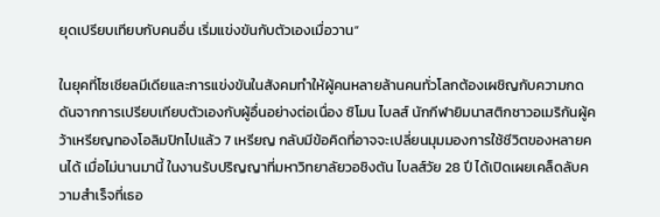ยุดเปรียบเทียบกับคนอื่น เริ่มแข่งขันกับตัวเองเมื่อวาน”

ในยุคที่โซเชียลมีเดียและการแข่งขันในสังคมทำให้ผู้คนหลายล้านคนทั่วโลกต้องเผชิญกับความกดดันจากการเปรียบเทียบตัวเองกับผู้อื่นอย่างต่อเนื่อง ซิโมน ไบลส์ นักกีฬายิมนาสติกชาวอเมริกันผู้คว้าเหรียญทองโอลิมปิกไปแล้ว 7 เหรียญ กลับมีข้อคิดที่อาจจะเปลี่ยนมุมมองการใช้ชีวิตของหลายคนได้ เมื่อไม่นานมานี้ ในงานรับปริญญาที่มหาวิทยาลัยวอชิงตัน ไบลส์วัย 28 ปี ได้เปิดเผยเคล็ดลับความสำเร็จที่เธอ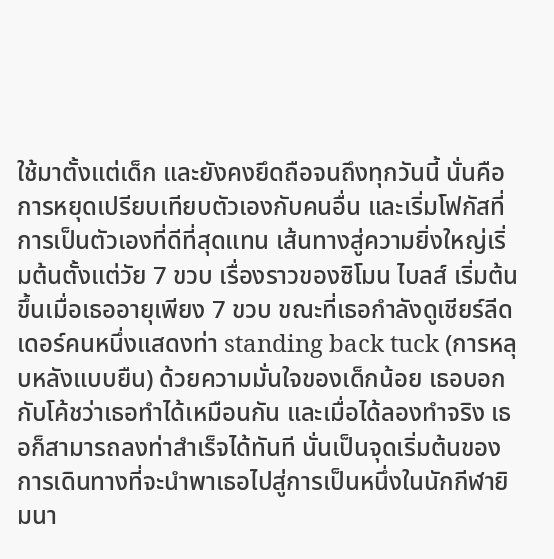ใช้มาตั้งแต่เด็ก และยังคงยึดถือจนถึงทุกวันนี้ นั่นคือการหยุดเปรียบเทียบตัวเองกับคนอื่น และเริ่มโฟกัสที่การเป็นตัวเองที่ดีที่สุดแทน เส้นทางสู่ความยิ่งใหญ่เริ่มต้นตั้งแต่วัย 7 ขวบ เรื่องราวของซิโมน ไบลส์ เริ่มต้นขึ้นเมื่อเธออายุเพียง 7 ขวบ ขณะที่เธอกำลังดูเชียร์ลีดเดอร์คนหนึ่งแสดงท่า standing back tuck (การหลุบหลังแบบยืน) ด้วยความมั่นใจของเด็กน้อย เธอบอกกับโค้ชว่าเธอทำได้เหมือนกัน และเมื่อได้ลองทำจริง เธอก็สามารถลงท่าสำเร็จได้ทันที นั่นเป็นจุดเริ่มต้นของการเดินทางที่จะนำพาเธอไปสู่การเป็นหนึ่งในนักกีฬายิมนา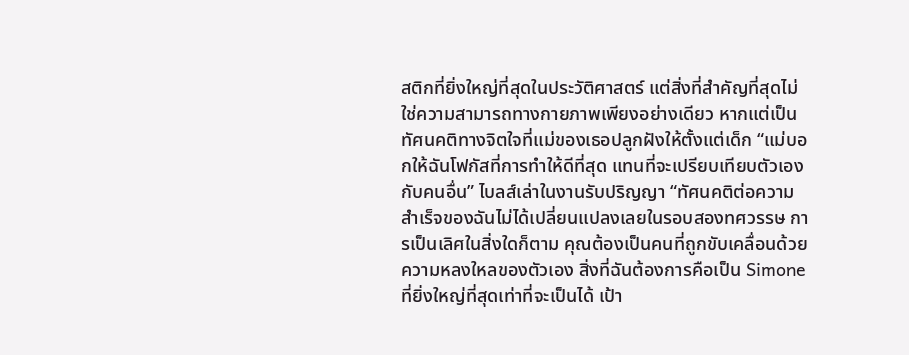สติกที่ยิ่งใหญ่ที่สุดในประวัติศาสตร์ แต่สิ่งที่สำคัญที่สุดไม่ใช่ความสามารถทางกายภาพเพียงอย่างเดียว หากแต่เป็นทัศนคติทางจิตใจที่แม่ของเธอปลูกฝังให้ตั้งแต่เด็ก “แม่บอกให้ฉันโฟกัสที่การทำให้ดีที่สุด แทนที่จะเปรียบเทียบตัวเองกับคนอื่น” ไบลส์เล่าในงานรับปริญญา “ทัศนคติต่อความสำเร็จของฉันไม่ได้เปลี่ยนแปลงเลยในรอบสองทศวรรษ การเป็นเลิศในสิ่งใดก็ตาม คุณต้องเป็นคนที่ถูกขับเคลื่อนด้วยความหลงใหลของตัวเอง สิ่งที่ฉันต้องการคือเป็น Simone ที่ยิ่งใหญ่ที่สุดเท่าที่จะเป็นได้ เป้า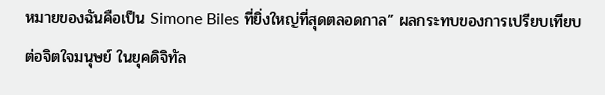หมายของฉันคือเป็น Simone Biles ที่ยิ่งใหญ่ที่สุดตลอดกาล” ผลกระทบของการเปรียบเทียบต่อจิตใจมนุษย์ ในยุคดิจิทัล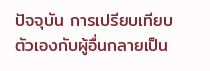ปัจจุบัน การเปรียบเทียบตัวเองกับผู้อื่นกลายเป็น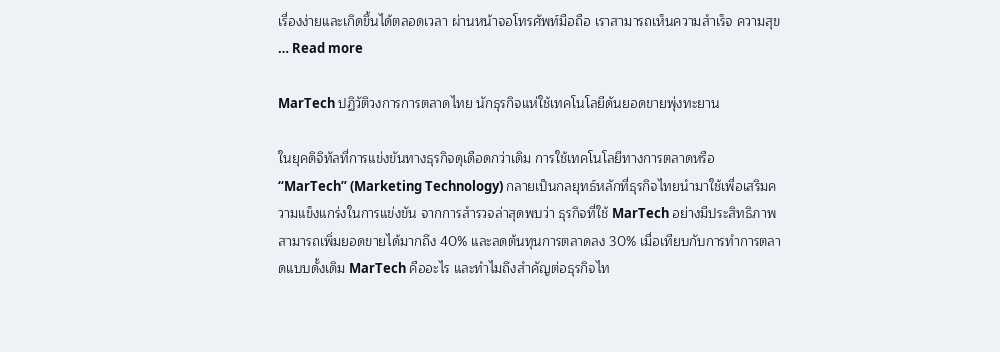เรื่องง่ายและเกิดขึ้นได้ตลอดเวลา ผ่านหน้าจอโทรศัพท์มือถือ เราสามารถเห็นความสำเร็จ ความสุข … Read more

MarTech ปฏิวัติวงการการตลาดไทย นักธุรกิจแห่ใช้เทคโนโลยีดันยอดขายพุ่งทะยาน

ในยุคดิจิทัลที่การแข่งขันทางธุรกิจดุเดือดกว่าเดิม การใช้เทคโนโลยีทางการตลาดหรือ “MarTech” (Marketing Technology) กลายเป็นกลยุทธ์หลักที่ธุรกิจไทยนำมาใช้เพื่อเสริมความแข็งแกร่งในการแข่งขัน จากการสำรวจล่าสุดพบว่า ธุรกิจที่ใช้ MarTech อย่างมีประสิทธิภาพสามารถเพิ่มยอดขายได้มากถึง 40% และลดต้นทุนการตลาดลง 30% เมื่อเทียบกับการทำการตลาดแบบดั้งเดิม MarTech คืออะไร และทำไมถึงสำคัญต่อธุรกิจไท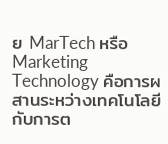ย MarTech หรือ Marketing Technology คือการผสานระหว่างเทคโนโลยีกับการต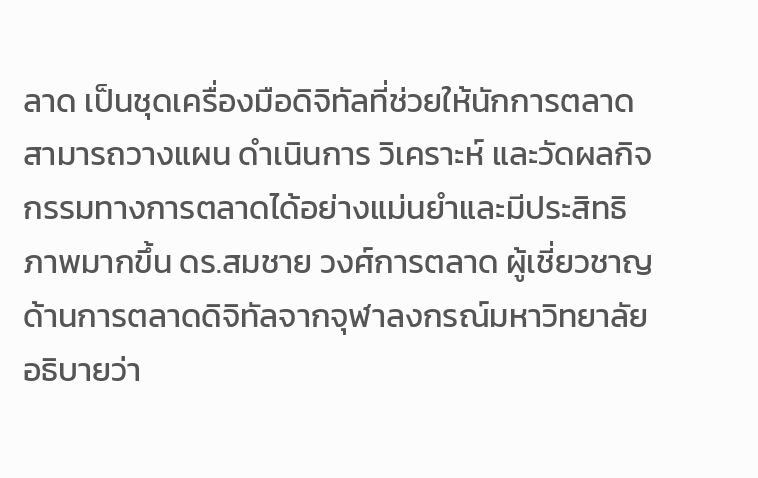ลาด เป็นชุดเครื่องมือดิจิทัลที่ช่วยให้นักการตลาดสามารถวางแผน ดำเนินการ วิเคราะห์ และวัดผลกิจกรรมทางการตลาดได้อย่างแม่นยำและมีประสิทธิภาพมากขึ้น ดร.สมชาย วงศ์การตลาด ผู้เชี่ยวชาญด้านการตลาดดิจิทัลจากจุฬาลงกรณ์มหาวิทยาลัย อธิบายว่า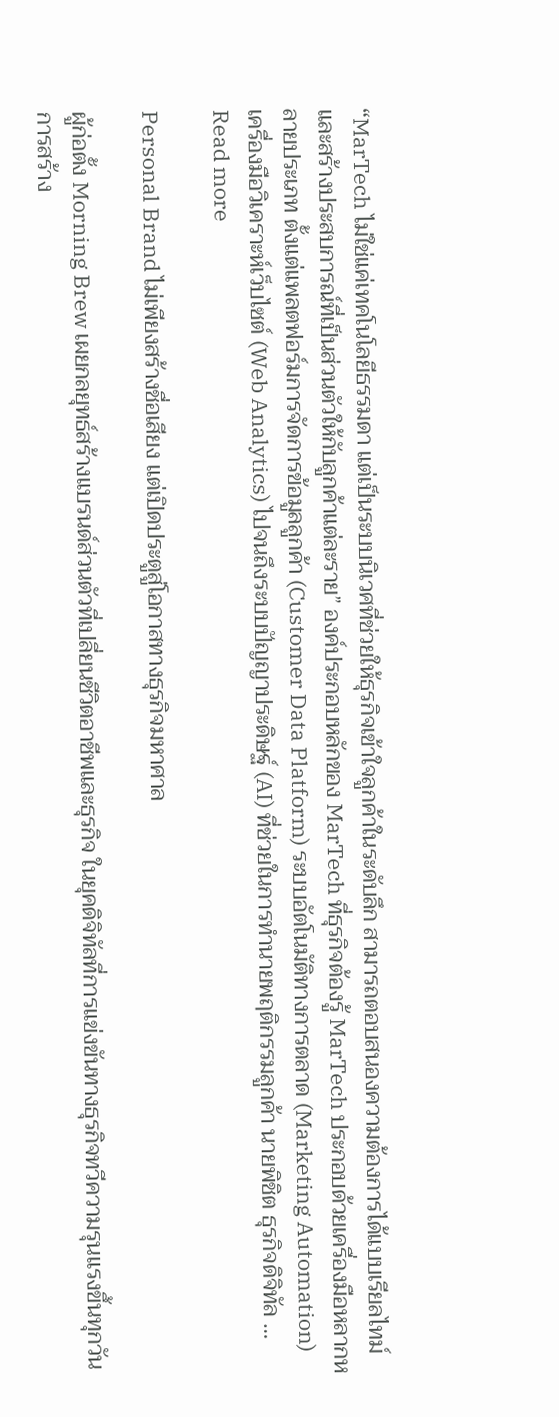“MarTech ไม่ใช่แค่เทคโนโลยีธรรมดา แต่เป็นระบบนิเวศที่ช่วยให้ธุรกิจเข้าใจลูกค้าในระดับลึก สามารถตอบสนองความต้องการได้แบบเรียลไทม์ และสร้างประสบการณ์ที่เป็นส่วนตัวให้กับลูกค้าแต่ละราย” องค์ประกอบหลักของ MarTech ที่ธุรกิจต้องรู้ MarTech ประกอบด้วยเครื่องมือหลากหลายประเภท ตั้งแต่แพลตฟอร์มการจัดการข้อมูลลูกค้า (Customer Data Platform) ระบบอัตโนมัติทางการตลาด (Marketing Automation) เครื่องมือวิเคราะห์เว็บไซต์ (Web Analytics) ไปจนถึงระบบปัญญาประดิษฐ์ (AI) ที่ช่วยในการทำนายพฤติกรรมลูกค้า นายพิชิต ธุรกิจดิจิทัล … Read more

Personal Brand ไม่เพียงสร้างชื่อเสียง แต่เปิดประตูสู่โอกาสทางธุรกิจมหาศาล

ผู้ก่อตั้ง Morning Brew เผยกลยุทธ์สร้างแบรนด์ส่วนตัวที่เปลี่ยนชีวิตอาชีพและธุรกิจ ในยุคดิจิทัลที่การแข่งขันทางธุรกิจทวีความรุนแรงขึ้นทุกวัน การสร้าง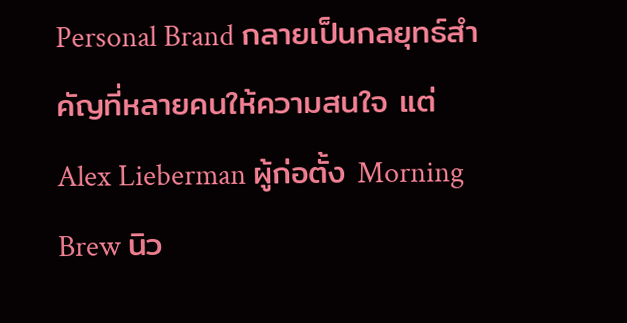Personal Brand กลายเป็นกลยุทธ์สำคัญที่หลายคนให้ความสนใจ แต่ Alex Lieberman ผู้ก่อตั้ง Morning Brew นิว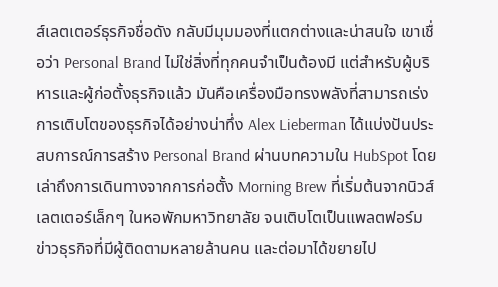ส์เลตเตอร์ธุรกิจชื่อดัง กลับมีมุมมองที่แตกต่างและน่าสนใจ เขาเชื่อว่า Personal Brand ไม่ใช่สิ่งที่ทุกคนจำเป็นต้องมี แต่สำหรับผู้บริหารและผู้ก่อตั้งธุรกิจแล้ว มันคือเครื่องมือทรงพลังที่สามารถเร่งการเติบโตของธุรกิจได้อย่างน่าทึ่ง Alex Lieberman ได้แบ่งปันประสบการณ์การสร้าง Personal Brand ผ่านบทความใน HubSpot โดยเล่าถึงการเดินทางจากการก่อตั้ง Morning Brew ที่เริ่มต้นจากนิวส์เลตเตอร์เล็กๆ ในหอพักมหาวิทยาลัย จนเติบโตเป็นแพลตฟอร์มข่าวธุรกิจที่มีผู้ติดตามหลายล้านคน และต่อมาได้ขยายไป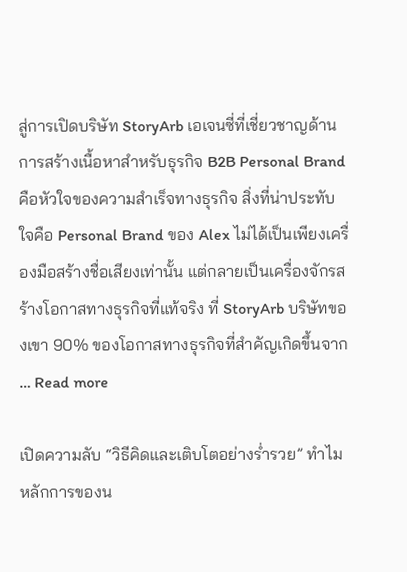สู่การเปิดบริษัท StoryArb เอเจนซี่ที่เชี่ยวชาญด้านการสร้างเนื้อหาสำหรับธุรกิจ B2B Personal Brand คือหัวใจของความสำเร็จทางธุรกิจ สิ่งที่น่าประทับใจคือ Personal Brand ของ Alex ไม่ได้เป็นเพียงเครื่องมือสร้างชื่อเสียงเท่านั้น แต่กลายเป็นเครื่องจักรสร้างโอกาสทางธุรกิจที่แท้จริง ที่ StoryArb บริษัทของเขา 90% ของโอกาสทางธุรกิจที่สำคัญเกิดขึ้นจาก … Read more

เปิดความลับ “วิธีคิดและเติบโตอย่างร่ำรวย” ทำไมหลักการของน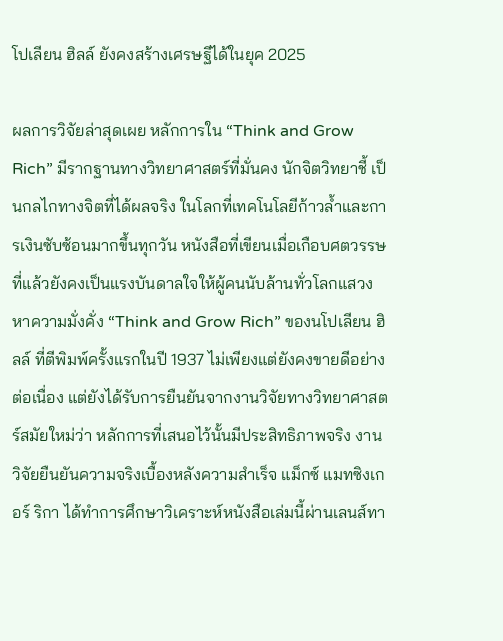โปเลียน ฮิลล์ ยังคงสร้างเศรษฐีได้ในยุค 2025

ผลการวิจัยล่าสุดเผย หลักการใน “Think and Grow Rich” มีรากฐานทางวิทยาศาสตร์ที่มั่นคง นักจิตวิทยาชี้ เป็นกลไกทางจิตที่ได้ผลจริง ในโลกที่เทคโนโลยีก้าวล้ำและการเงินซับซ้อนมากขึ้นทุกวัน หนังสือที่เขียนเมื่อเกือบศตวรรษที่แล้วยังคงเป็นแรงบันดาลใจให้ผู้คนนับล้านทั่วโลกแสวงหาความมั่งคั่ง “Think and Grow Rich” ของนโปเลียน ฮิลล์ ที่ตีพิมพ์ครั้งแรกในปี 1937 ไม่เพียงแต่ยังคงขายดีอย่างต่อเนื่อง แต่ยังได้รับการยืนยันจากงานวิจัยทางวิทยาศาสตร์สมัยใหม่ว่า หลักการที่เสนอไว้นั้นมีประสิทธิภาพจริง งานวิจัยยืนยันความจริงเบื้องหลังความสำเร็จ แม็กซ์ แมทซิงเกอร์ ริกา ได้ทำการศึกษาวิเคราะห์หนังสือเล่มนี้ผ่านเลนส์ทา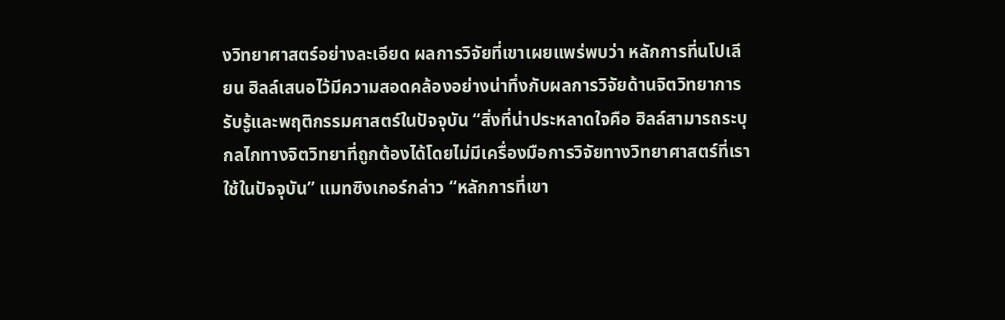งวิทยาศาสตร์อย่างละเอียด ผลการวิจัยที่เขาเผยแพร่พบว่า หลักการที่นโปเลียน ฮิลล์เสนอไว้มีความสอดคล้องอย่างน่าทึ่งกับผลการวิจัยด้านจิตวิทยาการรับรู้และพฤติกรรมศาสตร์ในปัจจุบัน “สิ่งที่น่าประหลาดใจคือ ฮิลล์สามารถระบุกลไกทางจิตวิทยาที่ถูกต้องได้โดยไม่มีเครื่องมือการวิจัยทางวิทยาศาสตร์ที่เราใช้ในปัจจุบัน” แมทซิงเกอร์กล่าว “หลักการที่เขา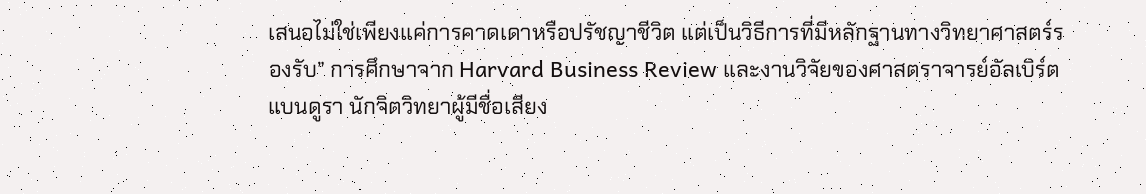เสนอไม่ใช่เพียงแค่การคาดเดาหรือปรัชญาชีวิต แต่เป็นวิธีการที่มีหลักฐานทางวิทยาศาสตร์รองรับ” การศึกษาจาก Harvard Business Review และงานวิจัยของศาสตราจารย์อัลเบิร์ต แบนดูรา นักจิตวิทยาผู้มีชื่อเสียง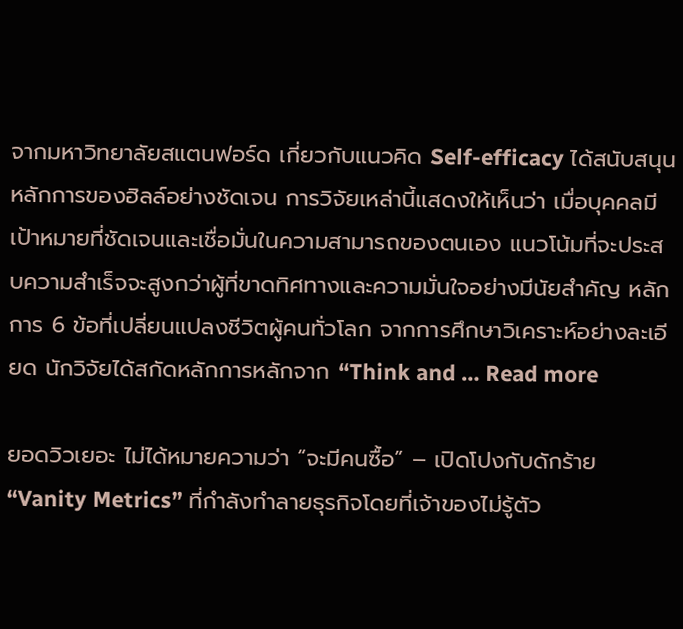จากมหาวิทยาลัยสแตนฟอร์ด เกี่ยวกับแนวคิด Self-efficacy ได้สนับสนุนหลักการของฮิลล์อย่างชัดเจน การวิจัยเหล่านี้แสดงให้เห็นว่า เมื่อบุคคลมีเป้าหมายที่ชัดเจนและเชื่อมั่นในความสามารถของตนเอง แนวโน้มที่จะประสบความสำเร็จจะสูงกว่าผู้ที่ขาดทิศทางและความมั่นใจอย่างมีนัยสำคัญ หลักการ 6 ข้อที่เปลี่ยนแปลงชีวิตผู้คนทั่วโลก จากการศึกษาวิเคราะห์อย่างละเอียด นักวิจัยได้สกัดหลักการหลักจาก “Think and … Read more

ยอดวิวเยอะ ไม่ได้หมายความว่า “จะมีคนซื้อ” – เปิดโปงกับดักร้าย “Vanity Metrics” ที่กำลังทำลายธุรกิจโดยที่เจ้าของไม่รู้ตัว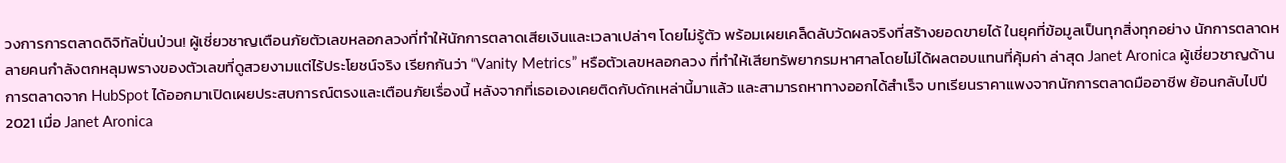วงการการตลาดดิจิทัลปั่นป่วน! ผู้เชี่ยวชาญเตือนภัยตัวเลขหลอกลวงที่ทำให้นักการตลาดเสียเงินและเวลาเปล่าๆ โดยไม่รู้ตัว พร้อมเผยเคล็ดลับวัดผลจริงที่สร้างยอดขายได้ ในยุคที่ข้อมูลเป็นทุกสิ่งทุกอย่าง นักการตลาดหลายคนกำลังตกหลุมพรางของตัวเลขที่ดูสวยงามแต่ไร้ประโยชน์จริง เรียกกันว่า “Vanity Metrics” หรือตัวเลขหลอกลวง ที่ทำให้เสียทรัพยากรมหาศาลโดยไม่ได้ผลตอบแทนที่คุ้มค่า ล่าสุด Janet Aronica ผู้เชี่ยวชาญด้านการตลาดจาก HubSpot ได้ออกมาเปิดเผยประสบการณ์ตรงและเตือนภัยเรื่องนี้ หลังจากที่เธอเองเคยติดกับดักเหล่านี้มาแล้ว และสามารถหาทางออกได้สำเร็จ บทเรียนราคาแพงจากนักการตลาดมืออาชีพ ย้อนกลับไปปี 2021 เมื่อ Janet Aronica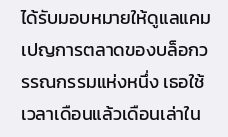ได้รับมอบหมายให้ดูแลแคมเปญการตลาดของบล็อกวรรณกรรมแห่งหนึ่ง เธอใช้เวลาเดือนแล้วเดือนเล่าใน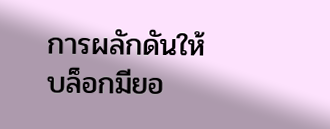การผลักดันให้บล็อกมียอ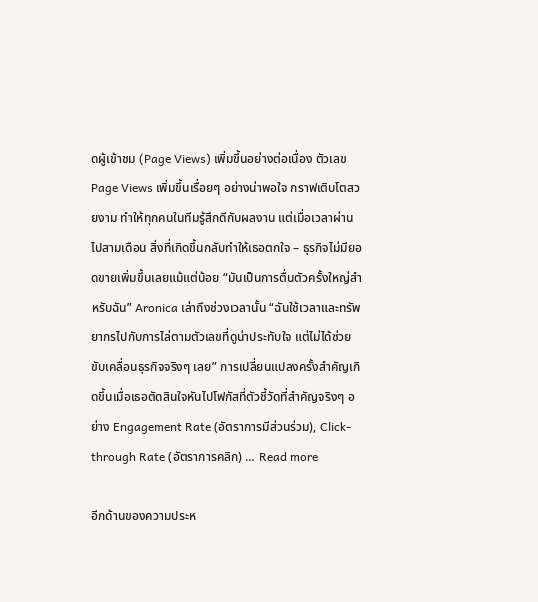ดผู้เข้าชม (Page Views) เพิ่มขึ้นอย่างต่อเนื่อง ตัวเลข Page Views เพิ่มขึ้นเรื่อยๆ อย่างน่าพอใจ กราฟเติบโตสวยงาม ทำให้ทุกคนในทีมรู้สึกดีกับผลงาน แต่เมื่อเวลาผ่านไปสามเดือน สิ่งที่เกิดขึ้นกลับทำให้เธอตกใจ – ธุรกิจไม่มียอดขายเพิ่มขึ้นเลยแม้แต่น้อย “มันเป็นการตื่นตัวครั้งใหญ่สำหรับฉัน” Aronica เล่าถึงช่วงเวลานั้น “ฉันใช้เวลาและทรัพยากรไปกับการไล่ตามตัวเลขที่ดูน่าประทับใจ แต่ไม่ได้ช่วยขับเคลื่อนธุรกิจจริงๆ เลย” การเปลี่ยนแปลงครั้งสำคัญเกิดขึ้นเมื่อเธอตัดสินใจหันไปโฟกัสที่ตัวชี้วัดที่สำคัญจริงๆ อย่าง Engagement Rate (อัตราการมีส่วนร่วม), Click-through Rate (อัตราการคลิก) … Read more

อีกด้านของความประห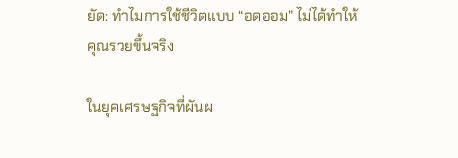ยัด: ทำไมการใช้ชีวิตแบบ “อดออม” ไม่ได้ทำให้คุณรวยขึ้นจริง

ในยุคเศรษฐกิจที่ผันผ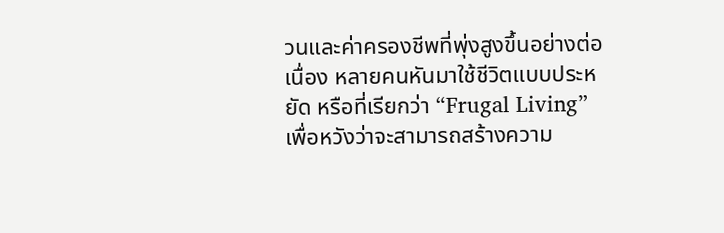วนและค่าครองชีพที่พุ่งสูงขึ้นอย่างต่อเนื่อง หลายคนหันมาใช้ชีวิตแบบประหยัด หรือที่เรียกว่า “Frugal Living” เพื่อหวังว่าจะสามารถสร้างความ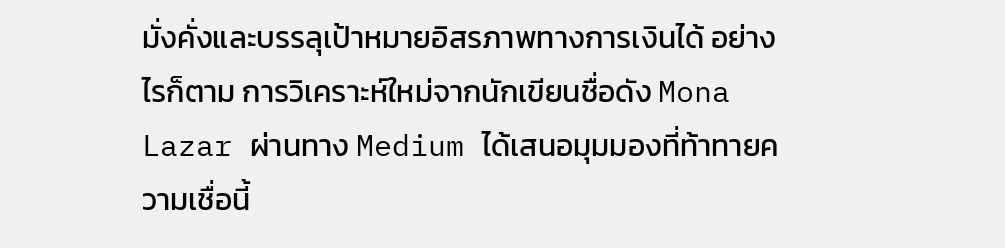มั่งคั่งและบรรลุเป้าหมายอิสรภาพทางการเงินได้ อย่างไรก็ตาม การวิเคราะห์ใหม่จากนักเขียนชื่อดัง Mona Lazar ผ่านทาง Medium ได้เสนอมุมมองที่ท้าทายความเชื่อนี้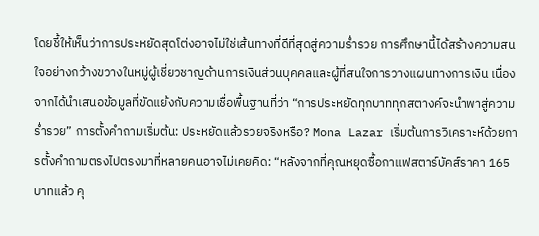โดยชี้ให้เห็นว่าการประหยัดสุดโต่งอาจไม่ใช่เส้นทางที่ดีที่สุดสู่ความร่ำรวย การศึกษานี้ได้สร้างความสนใจอย่างกว้างขวางในหมู่ผู้เชี่ยวชาญด้านการเงินส่วนบุคคลและผู้ที่สนใจการวางแผนทางการเงิน เนื่องจากได้นำเสนอข้อมูลที่ขัดแย้งกับความเชื่อพื้นฐานที่ว่า “การประหยัดทุกบาททุกสตางค์จะนำพาสู่ความร่ำรวย” การตั้งคำถามเริ่มต้น: ประหยัดแล้วรวยจริงหรือ? Mona Lazar เริ่มต้นการวิเคราะห์ด้วยการตั้งคำถามตรงไปตรงมาที่หลายคนอาจไม่เคยคิด: “หลังจากที่คุณหยุดซื้อกาแฟสตาร์บัคส์ราคา 165 บาทแล้ว คุ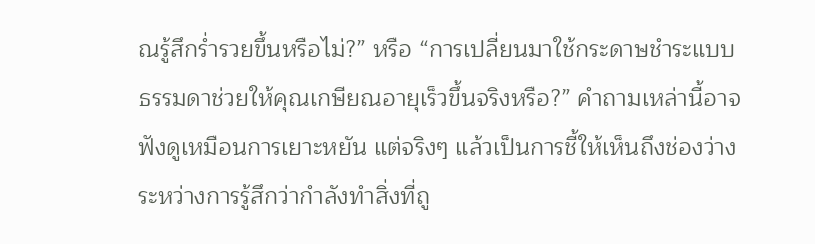ณรู้สึกร่ำรวยขึ้นหรือไม่?” หรือ “การเปลี่ยนมาใช้กระดาษชำระแบบธรรมดาช่วยให้คุณเกษียณอายุเร็วขึ้นจริงหรือ?” คำถามเหล่านี้อาจฟังดูเหมือนการเยาะหยัน แต่จริงๆ แล้วเป็นการชี้ให้เห็นถึงช่องว่างระหว่างการรู้สึกว่ากำลังทำสิ่งที่ถู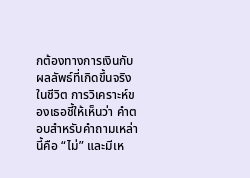กต้องทางการเงินกับผลลัพธ์ที่เกิดขึ้นจริงในชีวิต การวิเคราะห์ของเธอชี้ให้เห็นว่า คำตอบสำหรับคำถามเหล่านี้คือ “ไม่” และมีเห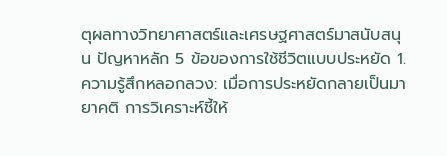ตุผลทางวิทยาศาสตร์และเศรษฐศาสตร์มาสนับสนุน ปัญหาหลัก 5 ข้อของการใช้ชีวิตแบบประหยัด 1. ความรู้สึกหลอกลวง: เมื่อการประหยัดกลายเป็นมายาคติ การวิเคราะห์ชี้ให้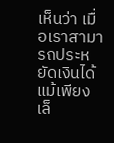เห็นว่า เมื่อเราสามารถประหยัดเงินได้แม้เพียงเล็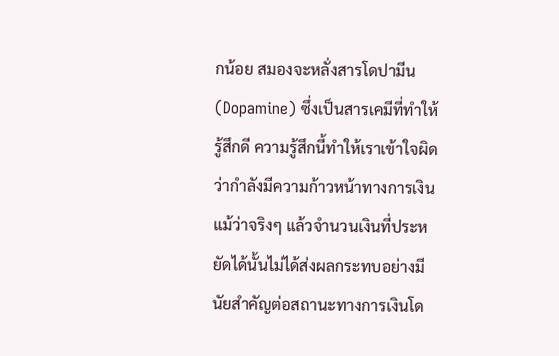กน้อย สมองจะหลั่งสารโดปามีน (Dopamine) ซึ่งเป็นสารเคมีที่ทำให้รู้สึกดี ความรู้สึกนี้ทำให้เราเข้าใจผิดว่ากำลังมีความก้าวหน้าทางการเงิน แม้ว่าจริงๆ แล้วจำนวนเงินที่ประหยัดได้นั้นไม่ได้ส่งผลกระทบอย่างมีนัยสำคัญต่อสถานะทางการเงินโด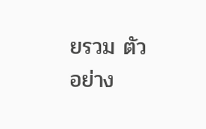ยรวม ตัวอย่าง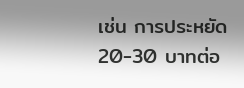เช่น การประหยัด 20-30 บาทต่อ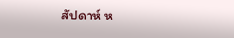สัปดาห์ ห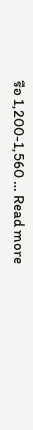รือ 1,200-1,560 … Read more